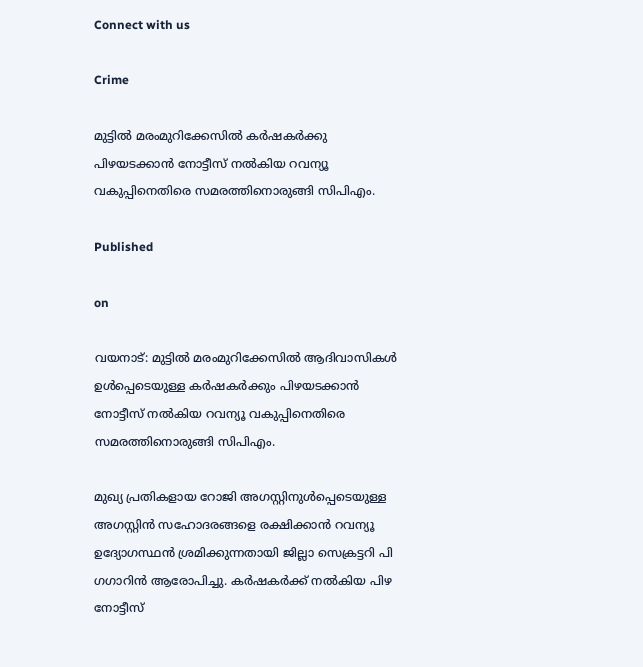Connect with us

Crime

മുട്ടിൽ മരംമുറിക്കേസിൽ കർഷകർക്കു പിഴയടക്കാൻ നോട്ടീസ് നൽകിയ റവന്യൂ വകുപ്പിനെതിരെ സമരത്തിനൊരുങ്ങി സിപിഎം.

Published

on

വയനാട്: മുട്ടിൽ മരംമുറിക്കേസിൽ ആദിവാസികൾ ഉൾപ്പെടെയുള്ള കർഷകർക്കും പിഴയടക്കാൻ നോട്ടീസ് നൽകിയ റവന്യൂ വകുപ്പിനെതിരെ സമരത്തിനൊരുങ്ങി സിപിഎം.

മുഖ്യ പ്രതികളായ റോജി അഗസ്റ്റിനുൾപ്പെടെയുള്ള അഗസ്റ്റിൻ സഹോദരങ്ങളെ രക്ഷിക്കാൻ റവന്യൂ ഉദ്യോഗസ്ഥൻ ശ്രമിക്കുന്നതായി ജില്ലാ സെക്രട്ടറി പി ഗഗാറിൻ ആരോപിച്ചു. കർഷകർക്ക് നൽകിയ പിഴ നോട്ടീസ്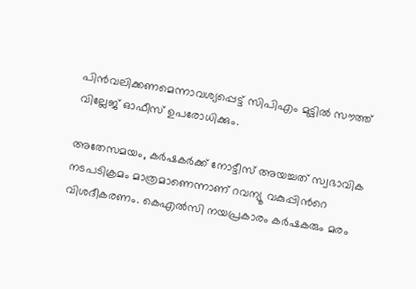പിൻവലിക്കണമെന്നാവശ്യപ്പെട്ട് സിപിഎം മുട്ടിൽ സൗത്ത് വില്ലേജ് ഓഫീസ് ഉപരോധിക്കും.

അതേസമയം, കർഷകർക്ക് നോട്ടീസ് അയച്ചത് സ്വഭാവിക നടപടിക്രമം മാത്രമാണെന്നാണ് റവന്യൂ വകുപ്പിന്‍റെ വിശദീകരണം. കെഎൽ‌സി നയപ്രകാരം കർഷകരും മരം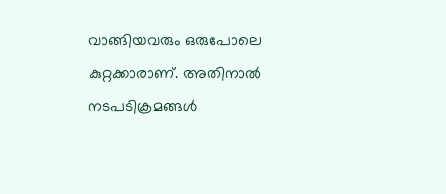വാങ്ങിയവരും ഒരുപോലെ കുറ്റക്കാരാണ്. അതിനാൽ നടപടിക്രമങ്ങൾ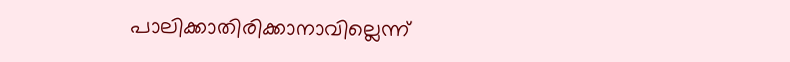പാലിക്കാതിരിക്കാനാവില്ലെന്ന്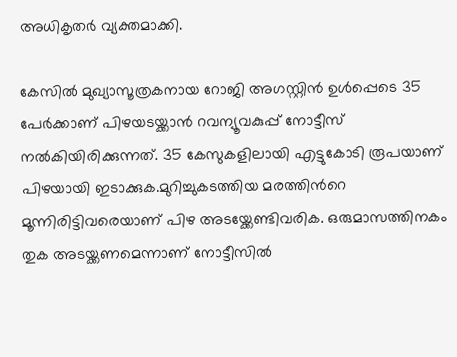അധികൃതർ വ്യക്തമാക്കി.

കേസിൽ മുഖ്യാസൂത്രകനായ റോജി അഗസ്റ്റിൻ ഉൾപ്പെടെ 35 പേർക്കാണ് പിഴയടയ്ക്കാൻ റവന്യൂവകുപ്പ് നോട്ടീസ് നൽകിയിരിക്കുന്നത്. 35 കേസുകളിലായി എട്ടുകോടി രൂപയാണ് പിഴയായി ഇടാക്കുക.മുറിച്ചുകടത്തിയ മരത്തിന്‍റെ മൂന്നിരിട്ടിവരെയാണ് പിഴ അടയ്ക്കേണ്ടിവരിക. ഒരുമാസത്തിനകം തുക അടയ്ക്കണമെന്നാണ് നോട്ടീസിൽ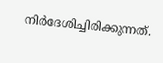നിർദേശിച്ചിരിക്കുന്നത്.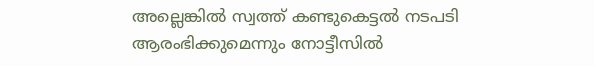അല്ലെങ്കിൽ സ്വത്ത് കണ്ടുകെട്ടൽ നടപടി ആരംഭിക്കുമെന്നും നോട്ടീസിൽ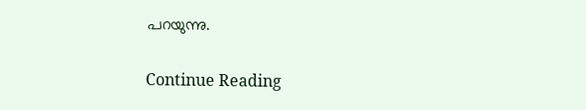പറയുന്നു.

Continue Reading